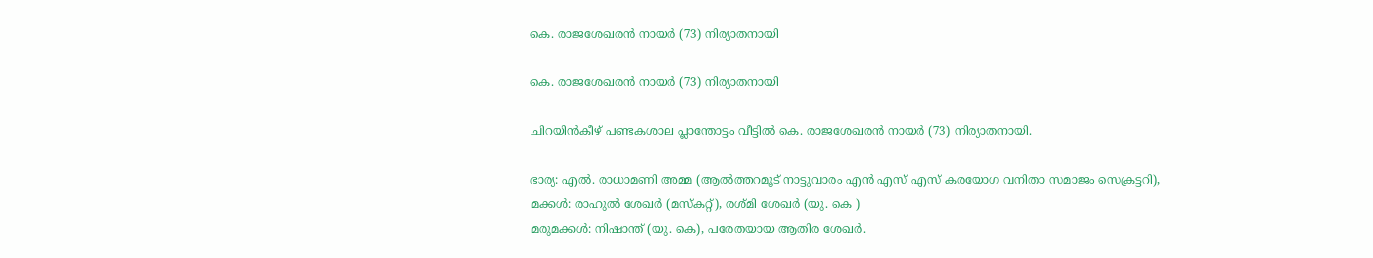കെ. രാജശേഖരൻ നായർ (73) നിര്യാതനായി

കെ. രാജശേഖരൻ നായർ (73) നിര്യാതനായി

ചിറയിൻകീഴ് പണ്ടകശാല പ്ലാന്തോട്ടം വീട്ടിൽ കെ. രാജശേഖരൻ നായർ (73) നിര്യാതനായി.

ഭാര്യ: എൽ. രാധാമണി അമ്മ (ആൽത്തറമൂട് നാട്ടുവാരം എൻ എസ് എസ് കരയോഗ വനിതാ സമാജം സെക്രട്ടറി),
മക്കൾ: രാഹുൽ ശേഖർ (മസ്കറ്റ്), രശ്മി ശേഖർ (യു. കെ )
മരുമക്കൾ: നിഷാന്ത് (യു. കെ), പരേതയായ ആതിര ശേഖർ.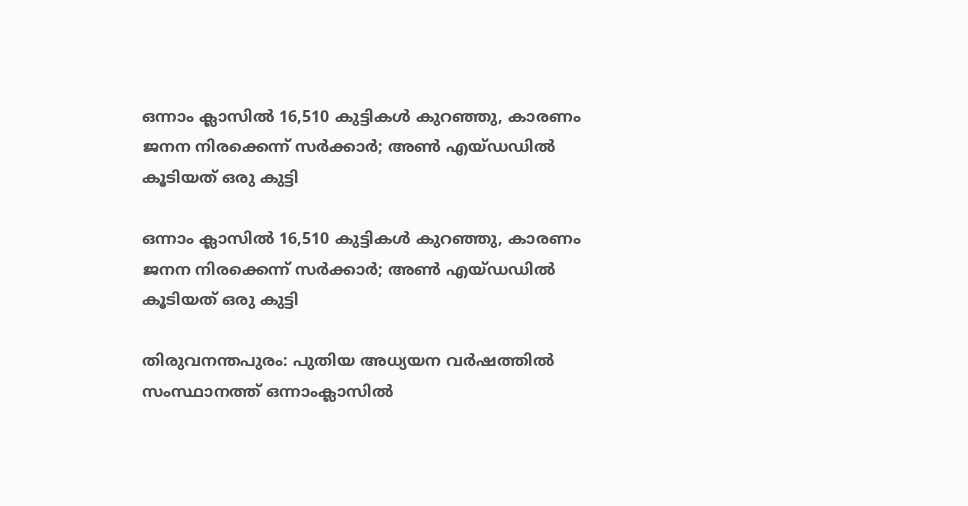ഒന്നാം ക്ലാസില്‍ 16,510 കുട്ടികള്‍ കുറഞ്ഞു, കാരണം ജനന നിരക്കെന്ന് സര്‍ക്കാര്‍; അണ്‍ എയ്ഡഡില്‍ കൂടിയത് ഒരു കുട്ടി

ഒന്നാം ക്ലാസില്‍ 16,510 കുട്ടികള്‍ കുറഞ്ഞു, കാരണം ജനന നിരക്കെന്ന് സര്‍ക്കാര്‍; അണ്‍ എയ്ഡഡില്‍ കൂടിയത് ഒരു കുട്ടി

തിരുവനന്തപുരം: പുതിയ അധ്യയന വര്‍ഷത്തില്‍ സംസ്ഥാനത്ത് ഒന്നാംക്ലാസില്‍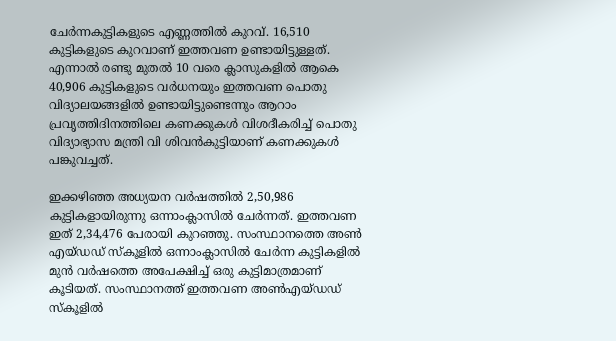ചേര്‍ന്നകുട്ടികളുടെ എണ്ണത്തില്‍ കുറവ്. 16,510 കുട്ടികളുടെ കുറവാണ് ഇത്തവണ ഉണ്ടായിട്ടുള്ളത്. എന്നാല്‍ രണ്ടു മുതല്‍ 10 വരെ ക്ലാസുകളില്‍ ആകെ 40,906 കുട്ടികളുടെ വര്‍ധനയും ഇത്തവണ പൊതു വിദ്യാലയങ്ങളില്‍ ഉണ്ടായിട്ടുണ്ടെന്നും ആറാം പ്രവൃത്തിദിനത്തിലെ കണക്കുകള്‍ വിശദീകരിച്ച് പൊതു വിദ്യാഭ്യാസ മന്ത്രി വി ശിവന്‍കുട്ടിയാണ് കണക്കുകള്‍ പങ്കുവച്ചത്.

ഇക്കഴിഞ്ഞ അധ്യയന വര്‍ഷത്തില്‍ 2,50,986 കുട്ടികളായിരുന്നു ഒന്നാംക്ലാസില്‍ ചേര്‍ന്നത്. ഇത്തവണ ഇത് 2,34,476 പേരായി കുറഞ്ഞു. സംസ്ഥാനത്തെ അണ്‍ എയ്ഡഡ് സ്‌കൂളില്‍ ഒന്നാംക്ലാസില്‍ ചേര്‍ന്ന കുട്ടികളില്‍ മുന്‍ വര്‍ഷത്തെ അപേക്ഷിച്ച് ഒരു കുട്ടിമാത്രമാണ് കൂടിയത്. സംസ്ഥാനത്ത് ഇത്തവണ അണ്‍എയ്ഡഡ് സ്‌കൂളില്‍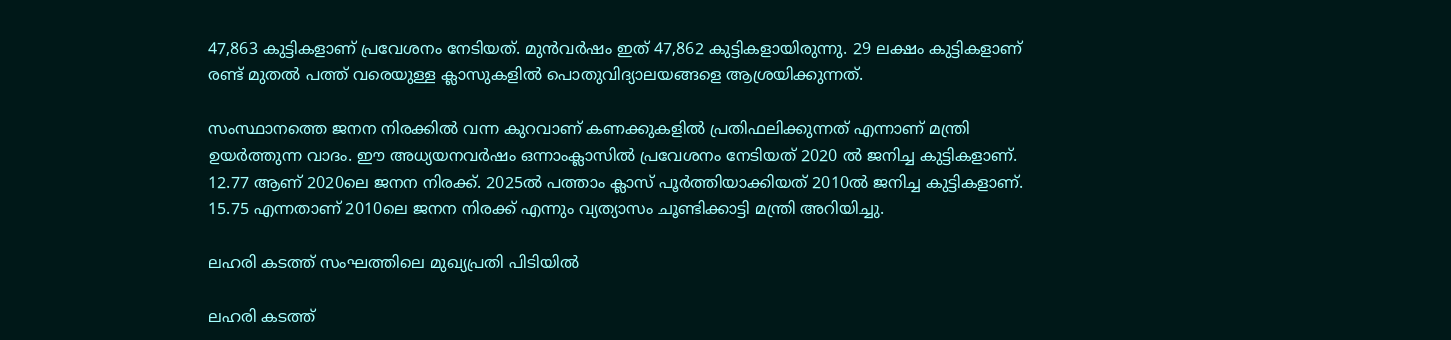47,863 കുട്ടികളാണ് പ്രവേശനം നേടിയത്. മുന്‍വര്‍ഷം ഇത് 47,862 കുട്ടികളായിരുന്നു. 29 ലക്ഷം കുട്ടികളാണ് രണ്ട് മുതല്‍ പത്ത് വരെയുള്ള ക്ലാസുകളില്‍ പൊതുവിദ്യാലയങ്ങളെ ആശ്രയിക്കുന്നത്.

സംസ്ഥാനത്തെ ജനന നിരക്കില്‍ വന്ന കുറവാണ് കണക്കുകളില്‍ പ്രതിഫലിക്കുന്നത് എന്നാണ് മന്ത്രി ഉയര്‍ത്തുന്ന വാദം. ഈ അധ്യയനവര്‍ഷം ഒന്നാംക്ലാസില്‍ പ്രവേശനം നേടിയത് 2020 ല്‍ ജനിച്ച കുട്ടികളാണ്. 12.77 ആണ് 2020ലെ ജനന നിരക്ക്. 2025ല്‍ പത്താം ക്ലാസ് പൂര്‍ത്തിയാക്കിയത് 2010ല്‍ ജനിച്ച കുട്ടികളാണ്. 15.75 എന്നതാണ് 2010ലെ ജനന നിരക്ക് എന്നും വ്യത്യാസം ചൂണ്ടിക്കാട്ടി മന്ത്രി അറിയിച്ചു.

ലഹരി കടത്ത് സംഘത്തിലെ മുഖ്യപ്രതി പിടിയിൽ

ലഹരി കടത്ത്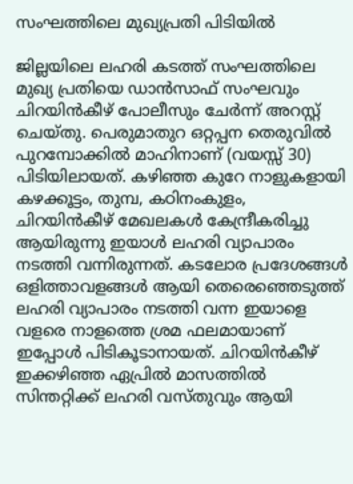സംഘത്തിലെ മുഖ്യപ്രതി പിടിയിൽ

ജില്ലയിലെ ലഹരി കടത്ത് സംഘത്തിലെ മുഖ്യ പ്രതിയെ ഡാൻസാഫ് സംഘവും ചിറയിൻകീഴ് പോലീസും ചേർന്ന് അറസ്റ്റ് ചെയ്തു. പെരുമാതുറ ഒറ്റപ്പന തെരുവിൽ പുറമ്പോക്കിൽ മാഹിനാണ് (വയസ്സ് 30) പിടിയിലായത്. കഴിഞ്ഞ കുറേ നാളുകളായി കഴക്കൂട്ടം, തുമ്പ, കഠിനംകുളം, ചിറയിൻകീഴ് മേഖലകൾ കേന്ദ്രീകരിച്ചു ആയിരുന്നു ഇയാൾ ലഹരി വ്യാപാരം നടത്തി വന്നിരുന്നത്. കടലോര പ്രദേശങ്ങൾ ഒളിത്താവളങ്ങൾ ആയി തെരെഞ്ഞെടുത്ത് ലഹരി വ്യാപാരം നടത്തി വന്ന ഇയാളെ വളരെ നാളത്തെ ശ്രമ ഫലമായാണ് ഇപ്പോൾ പിടികൂടാനായത്. ചിറയിൻകീഴ് ഇക്കഴിഞ്ഞ ഏപ്രിൽ മാസത്തിൽ സിന്തറ്റിക്ക് ലഹരി വസ്തുവും ആയി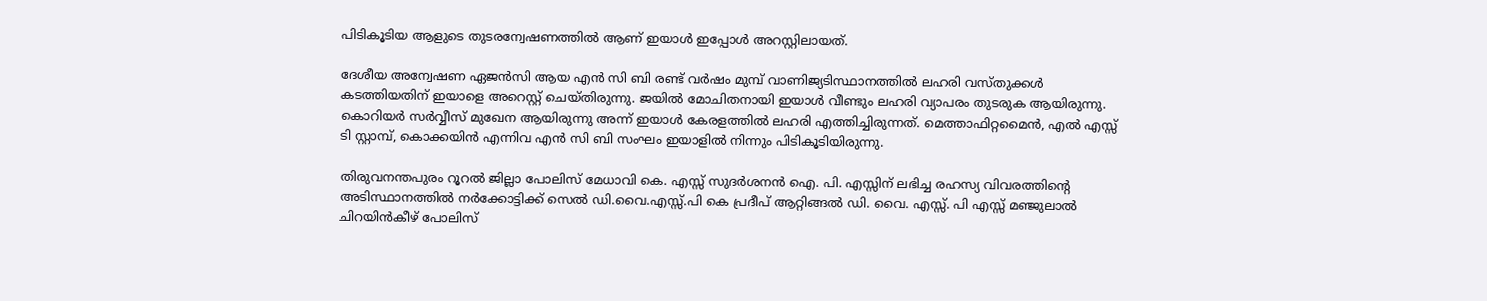പിടികൂടിയ ആളുടെ തുടരന്വേഷണത്തിൽ ആണ് ഇയാൾ ഇപ്പോൾ അറസ്റ്റിലായത്.

ദേശീയ അന്വേഷണ ഏജൻസി ആയ എൻ സി ബി രണ്ട് വർഷം മുമ്പ് വാണിജ്യടിസ്ഥാനത്തിൽ ലഹരി വസ്തുക്കൾ കടത്തിയതിന് ഇയാളെ അറെസ്റ്റ്‌ ചെയ്തിരുന്നു. ജയിൽ മോചിതനായി ഇയാൾ വീണ്ടും ലഹരി വ്യാപരം തുടരുക ആയിരുന്നു. കൊറിയർ സർവ്വീസ് മുഖേന ആയിരുന്നു അന്ന് ഇയാൾ കേരളത്തിൽ ലഹരി എത്തിച്ചിരുന്നത്. മെത്താഫിറ്റമൈൻ, എൽ എസ്സ് ടി സ്റ്റാമ്പ്‌, കൊക്കയിൻ എന്നിവ എൻ സി ബി സംഘം ഇയാളിൽ നിന്നും പിടികൂടിയിരുന്നു.

തിരുവനന്തപുരം റൂറൽ ജില്ലാ പോലിസ് മേധാവി കെ. എസ്സ് സുദർശനൻ ഐ. പി. എസ്സിന് ലഭിച്ച രഹസ്യ വിവരത്തിന്റെ അടിസ്ഥാനത്തിൽ നർക്കോട്ടിക്ക് സെൽ ഡി.വൈ.എസ്സ്.പി കെ പ്രദീപ് ആറ്റിങ്ങൽ ഡി. വൈ. എസ്സ്. പി എസ്സ് മഞ്ജുലാൽ ചിറയിൻകീഴ് പോലിസ്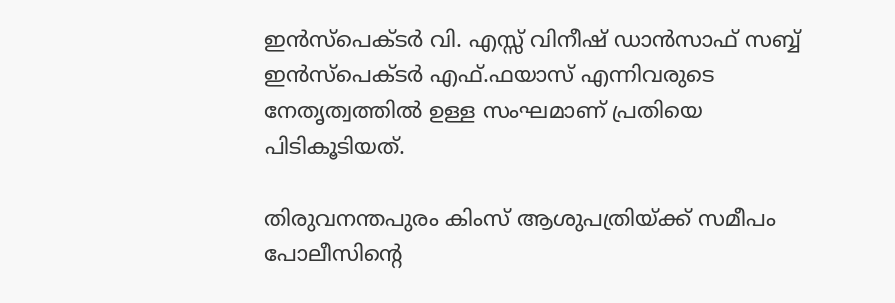ഇൻസ്‌പെക്ടർ വി. എസ്സ് വിനീഷ് ഡാൻസാഫ് സബ്ബ് ഇൻസ്‌പെക്ടർ എഫ്.ഫയാസ് എന്നിവരുടെ നേതൃത്വത്തിൽ ഉള്ള സംഘമാണ് പ്രതിയെ പിടികൂടിയത്.

തിരുവനന്തപുരം കിംസ് ആശുപത്രിയ്ക്ക് സമീപം പോലീസിൻ്റെ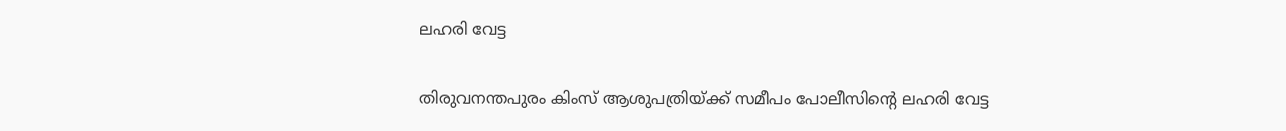ലഹരി വേട്ട

തിരുവനന്തപുരം കിംസ് ആശുപത്രിയ്ക്ക് സമീപം പോലീസിൻ്റെ ലഹരി വേട്ട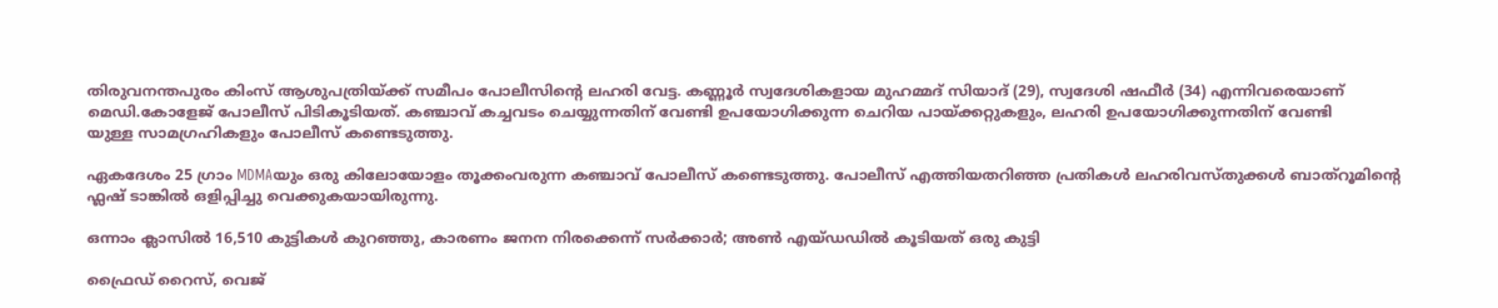തിരുവനന്തപുരം കിംസ് ആശുപത്രിയ്ക്ക് സമീപം പോലീസിൻ്റെ ലഹരി വേട്ട. കണ്ണൂർ സ്വദേശികളായ മുഹമ്മദ് സിയാദ് (29), സ്വദേശി ഷഫീർ (34) എന്നിവരെയാണ് മെഡി.കോളേജ് പോലീസ് പിടികൂടിയത്. കഞ്ചാവ് കച്ചവടം ചെയ്യുന്നതിന് വേണ്ടി ഉപയോഗിക്കുന്ന ചെറിയ പായ്ക്കറ്റുകളും, ലഹരി ഉപയോഗിക്കുന്നതിന് വേണ്ടി
യുള്ള സാമഗ്രഹികളും പോലീസ് കണ്ടെടുത്തു.

ഏകദേശം 25 ഗ്രാം MDMAയും ഒരു കിലോയോളം തൂക്കംവരുന്ന കഞ്ചാവ് പോലീസ് കണ്ടെടുത്തു. പോലീസ് എത്തിയതറിഞ്ഞ പ്രതികൾ ലഹരിവസ്തുക്കൾ ബാത്റൂമിന്റെ ഫ്ലഷ് ടാങ്കിൽ ഒളിപ്പിച്ചു വെക്കുകയായിരുന്നു.

ഒന്നാം ക്ലാസില്‍ 16,510 കുട്ടികള്‍ കുറഞ്ഞു, കാരണം ജനന നിരക്കെന്ന് സര്‍ക്കാര്‍; അണ്‍ എയ്ഡഡില്‍ കൂടിയത് ഒരു കുട്ടി

ഫ്രൈഡ് റൈസ്, വെജ്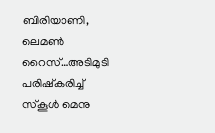ബിരിയാണി, ലെമണ്‍ റൈസ്…അടിമുടി പരിഷ്‌കരിച്ച് സ്‌കൂള്‍ മെനു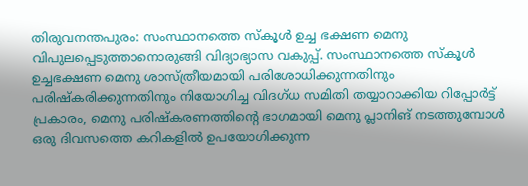തിരുവനന്തപുരം: സംസ്ഥാനത്തെ സ്‌കൂള്‍ ഉച്ച ഭക്ഷണ മെനു വിപുലപ്പെടുത്താനൊരുങ്ങി വിദ്യാഭ്യാസ വകുപ്പ്. സംസ്ഥാനത്തെ സ്‌കൂള്‍ ഉച്ചഭക്ഷണ മെനു ശാസ്ത്രീയമായി പരിശോധിക്കുന്നതിനും പരിഷ്‌കരിക്കുന്നതിനും നിയോഗിച്ച വിദഗ്ധ സമിതി തയ്യാറാക്കിയ റിപ്പോര്‍ട്ട് പ്രകാരം, മെനു പരിഷ്‌കരണത്തിന്റെ ഭാഗമായി മെനു പ്ലാനിങ് നടത്തുമ്പോള്‍ ഒരു ദിവസത്തെ കറികളില്‍ ഉപയോഗിക്കുന്ന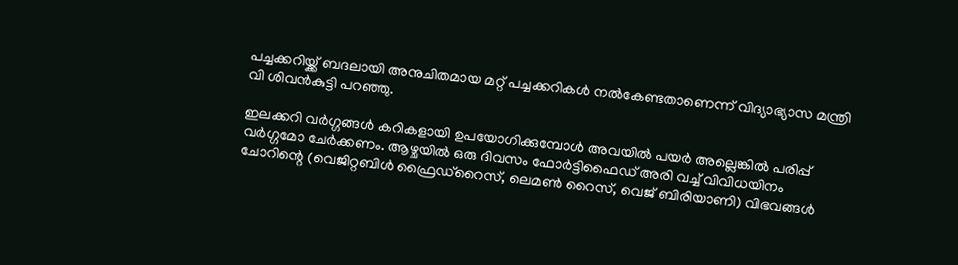പച്ചക്കറിയ്ക്ക് ബദലായി അനുചിതമായ മറ്റ് പച്ചക്കറികള്‍ നല്‍കേണ്ടതാണെന്ന് വിദ്യാഭ്യാസ മന്ത്രി വി ശിവന്‍കുട്ടി പറഞ്ഞു.

ഇലക്കറി വര്‍ഗ്ഗങ്ങള്‍ കറികളായി ഉപയോഗിക്കുമ്പോള്‍ അവയില്‍ പയര്‍ അല്ലെങ്കില്‍ പരിപ്പ് വര്‍ഗ്ഗമോ ചേര്‍ക്കണം. ആഴ്ചയില്‍ ഒരു ദിവസം ഫോര്‍ട്ടിഫൈഡ് അരി വച്ച് വിവിധയിനം ചോറിന്റെ (വെജിറ്റബിള്‍ ഫ്രൈഡ്റൈസ്, ലെമണ്‍ റൈസ്, വെജ് ബിരിയാണി) വിഭവങ്ങള്‍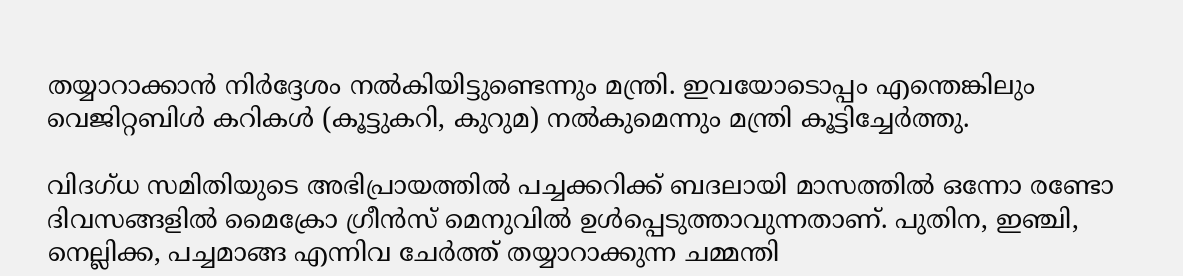തയ്യാറാക്കാന്‍ നിര്‍ദ്ദേശം നല്‍കിയിട്ടുണ്ടെന്നും മന്ത്രി. ഇവയോടൊപ്പം എന്തെങ്കിലും വെജിറ്റബിള്‍ കറികള്‍ (കൂട്ടുകറി, കുറുമ) നല്‍കുമെന്നും മന്ത്രി കൂട്ടിച്ചേര്‍ത്തു.

വിദഗ്ധ സമിതിയുടെ അഭിപ്രായത്തില്‍ പച്ചക്കറിക്ക് ബദലായി മാസത്തില്‍ ഒന്നോ രണ്ടോ ദിവസങ്ങളില്‍ മൈക്രോ ഗ്രീന്‍സ് മെനുവില്‍ ഉള്‍പ്പെടുത്താവുന്നതാണ്. പുതിന, ഇഞ്ചി, നെല്ലിക്ക, പച്ചമാങ്ങ എന്നിവ ചേര്‍ത്ത് തയ്യാറാക്കുന്ന ചമ്മന്തി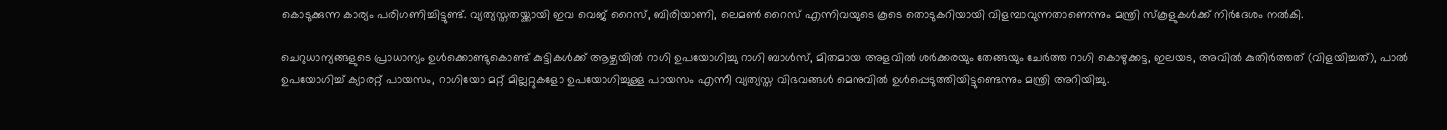കൊടുക്കുന്ന കാര്യം പരിഗണിച്ചിട്ടുണ്ട്. വ്യത്യസ്തതയ്ക്കായി ഇവ വെജ് റൈസ്, ബിരിയാണി, ലെമണ്‍ റൈസ് എന്നിവയുടെ കൂടെ തൊടുകറിയായി വിളമ്പാവുന്നതാണെന്നും മന്ത്രി സ്‌കൂളുകള്‍ക്ക് നിര്‍ദേശം നല്‍കി.

ചെറുധാന്യങ്ങളുടെ പ്രാധാന്യം ഉള്‍ക്കൊണ്ടുകൊണ്ട് കുട്ടികള്‍ക്ക് ആഴ്ചയില്‍ റാഗി ഉപയോഗിച്ചു റാഗി ബാള്‍സ്, മിതമായ അളവില്‍ ശര്‍ക്കരയും തേങ്ങയും ചേര്‍ത്ത റാഗി കൊഴുക്കട്ട, ഇലയട, അവില്‍ കുതിര്‍ത്തത് (വിളയിച്ചത്), പാല്‍ ഉപയോഗിച്ച് ക്യാരറ്റ് പായസം, റാഗിയോ മറ്റ് മില്ലറ്റുകളോ ഉപയോഗിച്ചുള്ള പായസം എന്നീ വ്യത്യസ്ത വിഭവങ്ങള്‍ മെനുവില്‍ ഉള്‍പ്പെടുത്തിയിട്ടുണ്ടെന്നും മന്ത്രി അറിയിച്ചു.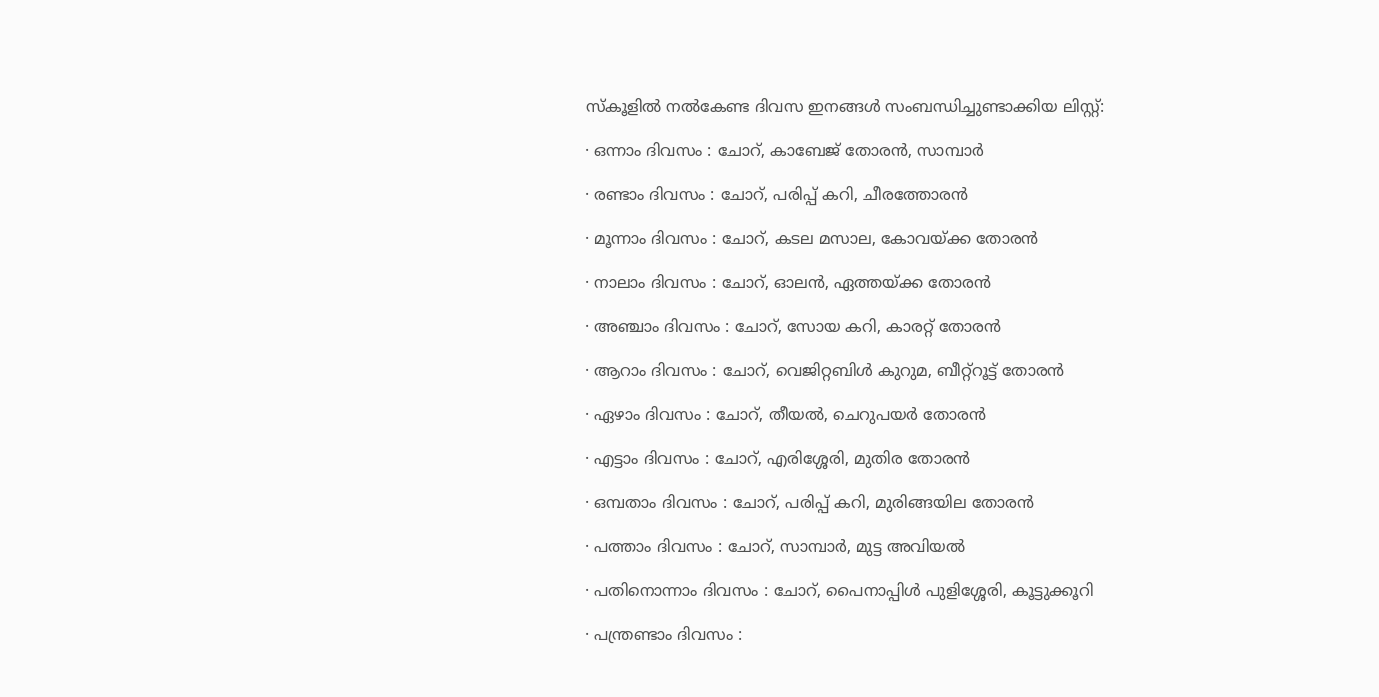സ്‌കൂളിൽ നൽകേണ്ട ദിവസ ഇനങ്ങൾ സംബന്ധിച്ചുണ്ടാക്കിയ ലിസ്റ്റ്:

· ഒന്നാം ദിവസം : ചോറ്, കാബേജ് തോരൻ, സാമ്പാർ

· രണ്ടാം ദിവസം : ചോറ്, പരിപ്പ് കറി, ചീരത്തോരൻ

· മൂന്നാം ദിവസം : ചോറ്, കടല മസാല, കോവയ്ക്ക തോരൻ

· നാലാം ദിവസം : ചോറ്, ഓലൻ, ഏത്തയ്ക്ക തോരൻ

· അഞ്ചാം ദിവസം : ചോറ്, സോയ കറി, കാരറ്റ് തോരൻ

· ആറാം ദിവസം : ചോറ്, വെജിറ്റബിൾ കുറുമ, ബീറ്റ്‌റൂട്ട് തോരൻ

· ഏഴാം ദിവസം : ചോറ്, തീയൽ, ചെറുപയർ തോരൻ

· എട്ടാം ദിവസം : ചോറ്, എരിശ്ശേരി, മുതിര തോരൻ

· ഒമ്പതാം ദിവസം : ചോറ്, പരിപ്പ് കറി, മുരിങ്ങയില തോരൻ

· പത്താം ദിവസം : ചോറ്, സാമ്പാർ, മുട്ട അവിയൽ

· പതിനൊന്നാം ദിവസം : ചോറ്, പൈനാപ്പിൾ പുളിശ്ശേരി, കൂട്ടുക്കൂറി

· പന്ത്രണ്ടാം ദിവസം :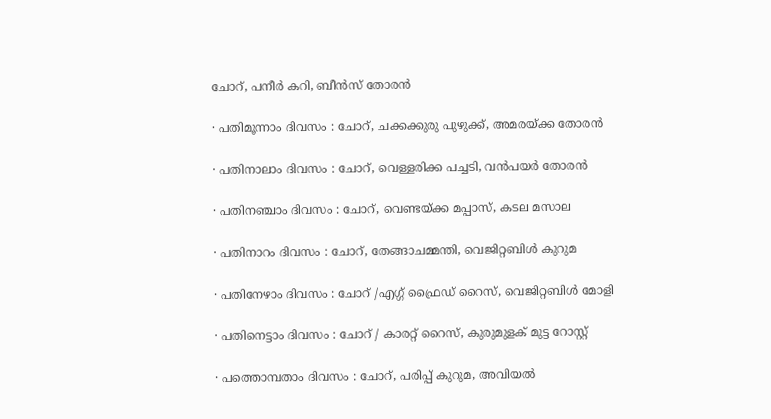ചോറ്, പനീർ കറി, ബീൻസ് തോരൻ

· പതിമൂന്നാം ദിവസം : ചോറ്, ചക്കക്കുരു പുഴുക്ക്, അമരയ്ക്ക തോരൻ

· പതിനാലാം ദിവസം : ചോറ്, വെള്ളരിക്ക പച്ചടി, വൻപയർ തോരൻ

· പതിനഞ്ചാം ദിവസം : ചോറ്, വെണ്ടയ്ക്ക മപ്പാസ്, കടല മസാല

· പതിനാറം ദിവസം : ചോറ്, തേങ്ങാചമ്മന്തി, വെജിറ്റബിൾ കുറുമ

· പതിനേഴാം ദിവസം : ചോറ് /എഗ്ഗ് ഫ്രൈഡ് റൈസ്, വെജിറ്റബിൾ മോളി

· പതിനെട്ടാം ദിവസം : ചോറ് / കാരറ്റ് റൈസ്, കുരുമുളക് മുട്ട റോസ്റ്റ്

· പത്തൊമ്പതാം ദിവസം : ചോറ്, പരിപ്പ് കുറുമ, അവിയൽ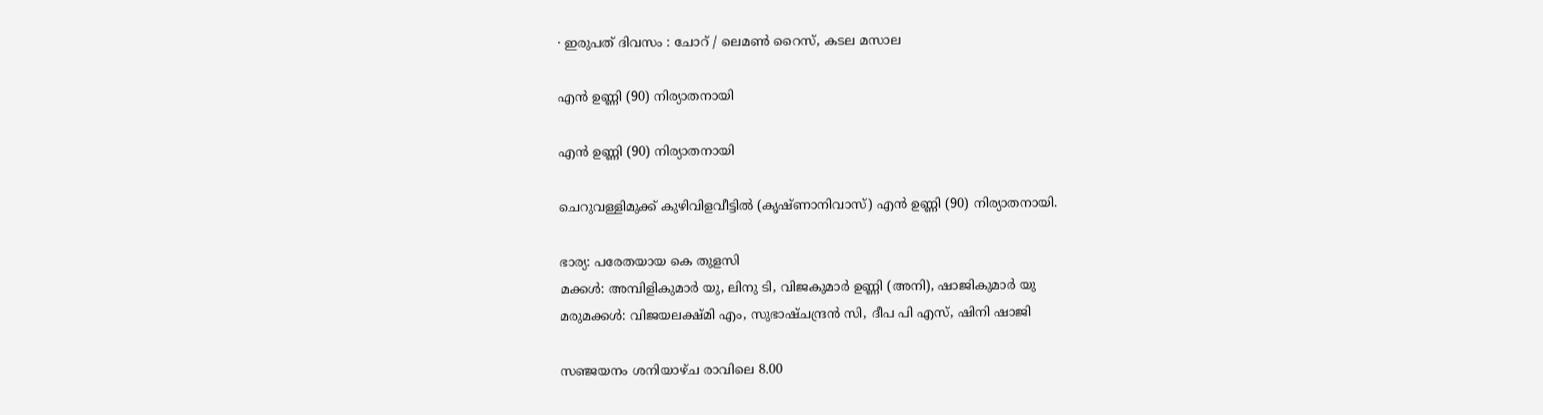· ഇരുപത് ദിവസം : ചോറ് / ലെമൺ റൈസ്, കടല മസാല

എൻ ഉണ്ണി (90) നിര്യാതനായി

എൻ ഉണ്ണി (90) നിര്യാതനായി

ചെറുവള്ളിമുക്ക് കുഴിവിളവീട്ടിൽ (കൃഷ്ണാനിവാസ്) എൻ ഉണ്ണി (90) നിര്യാതനായി.

ഭാര്യ: പരേതയായ കെ തുളസി
മക്കൾ: അമ്പിളികുമാർ യു, ലിനു ടി, വിജകുമാർ ഉണ്ണി (അനി), ഷാജികുമാർ യു
മരുമക്കൾ: വിജയലക്ഷ്മി എം, സുഭാഷ്ചന്ദ്രൻ സി, ദീപ പി എസ്, ഷിനി ഷാജി

സഞ്ജയനം ശനിയാഴ്ച രാവിലെ 8.00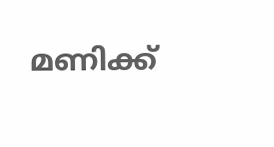മണിക്ക്